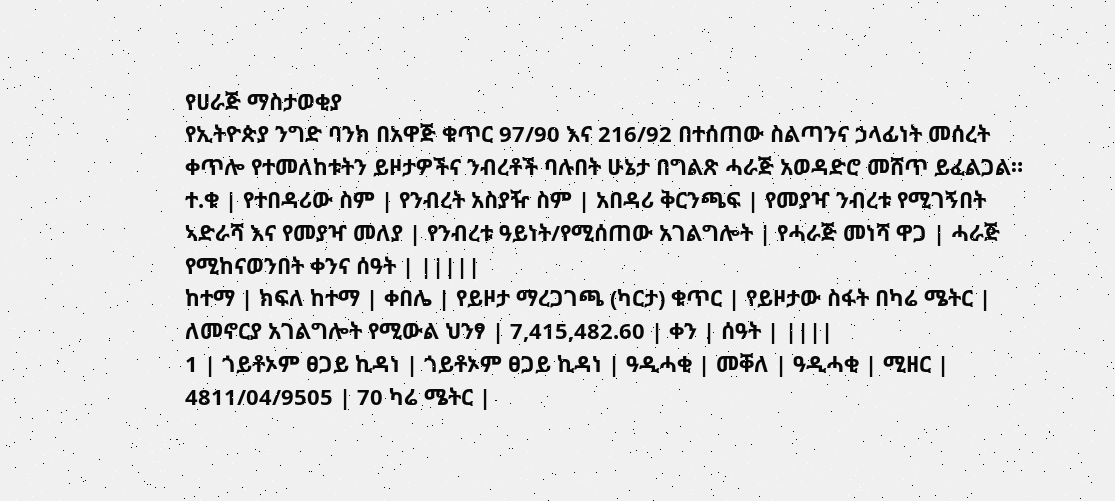የሀራጅ ማስታወቂያ
የኢትዮጵያ ንግድ ባንክ በአዋጅ ቁጥር 97/90 እና 216/92 በተሰጠው ስልጣንና ኃላፊነት መሰረት ቀጥሎ የተመለከቱትን ይዞታዎችና ንብረቶች ባሉበት ሁኔታ በግልጽ ሓራጅ አወዳድሮ መሸጥ ይፈልጋል።
ተ.ቁ | የተበዳሪው ስም | የንብረት አስያዥ ስም | አበዳሪ ቅርንጫፍ | የመያዣ ንብረቱ የሚገኝበት ኣድራሻ እና የመያዣ መለያ | የንብረቱ ዓይነት/የሚሰጠው አገልግሎት | የሓራጅ መነሻ ዋጋ | ሓራጅ የሚከናወንበት ቀንና ሰዓት | |||||
ከተማ | ክፍለ ከተማ | ቀበሌ | የይዞታ ማረጋገጫ (ካርታ) ቁጥር | የይዞታው ስፋት በካሬ ሜትር | ለመኖርያ አገልግሎት የሚውል ህንፃ | 7,415,482.60 | ቀን | ሰዓት | ||||
1 | ጎይቶኦም ፀጋይ ኪዳነ | ጎይቶኦም ፀጋይ ኪዳነ | ዓዲሓቂ | መቐለ | ዓዲሓቂ | ሚዘር | 4811/04/9505 | 70 ካሬ ሜትር |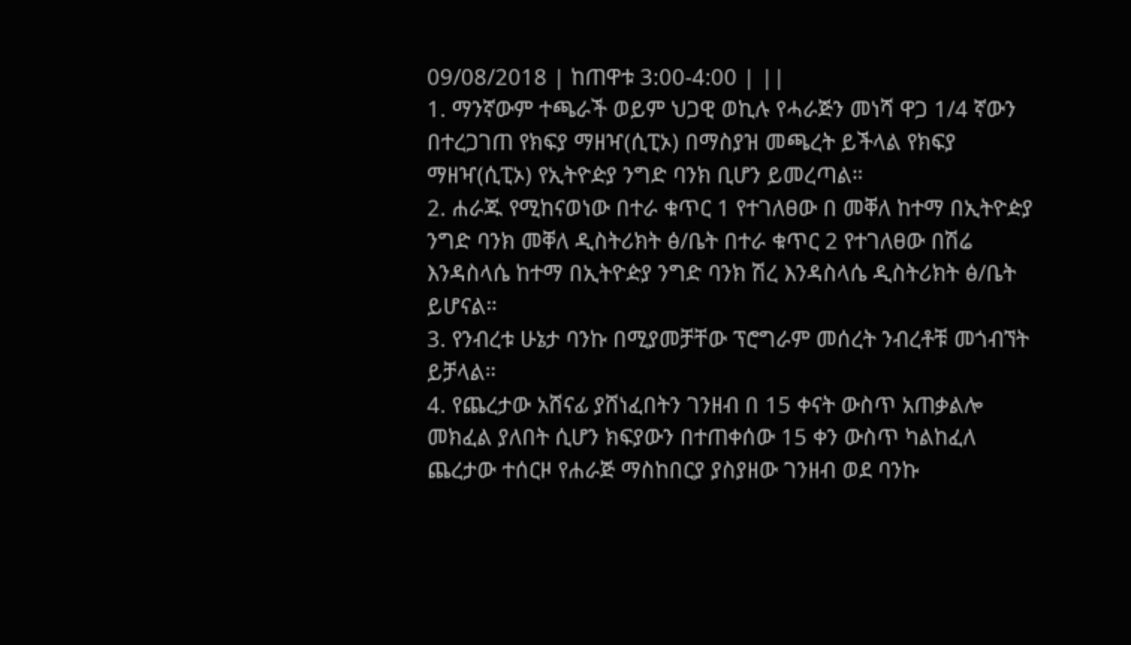09/08/2018 | ከጠዋቱ 3:00-4:00 | ||
1. ማንኛውም ተጫራች ወይም ህጋዊ ወኪሉ የሓራጅን መነሻ ዋጋ 1/4 ኛውን በተረጋገጠ የክፍያ ማዘዣ(ሲፒኦ) በማስያዝ መጫረት ይችላል የክፍያ ማዘዣ(ሲፒኦ) የኢትዮዽያ ንግድ ባንክ ቢሆን ይመረጣል።
2. ሐራጁ የሚከናወነው በተራ ቁጥር 1 የተገለፀው በ መቐለ ከተማ በኢትዮዽያ ንግድ ባንክ መቐለ ዲስትሪክት ፅ/ቤት በተራ ቁጥር 2 የተገለፀው በሽሬ እንዳስላሴ ከተማ በኢትዮዽያ ንግድ ባንክ ሽረ እንዳስላሴ ዲስትሪክት ፅ/ቤት ይሆናል።
3. የንብረቱ ሁኔታ ባንኩ በሚያመቻቸው ፕሮግራም መሰረት ንብረቶቹ መጎብኘት ይቻላል።
4. የጨረታው አሸናፊ ያሸነፈበትን ገንዘብ በ 15 ቀናት ውስጥ አጠቃልሎ መክፈል ያለበት ሲሆን ክፍያውን በተጠቀሰው 15 ቀን ውስጥ ካልከፈለ ጨረታው ተሰርዞ የሐራጅ ማስከበርያ ያስያዘው ገንዘብ ወደ ባንኩ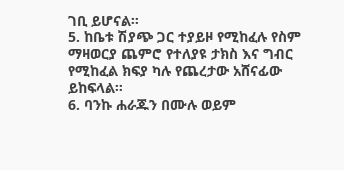ገቢ ይሆናል።
5. ከቤቱ ሽያጭ ጋር ተያይዞ የሚከፈሉ የስም ማዛወርያ ጨምሮ የተለያዩ ታክስ እና ግብር የሚከፈል ክፍያ ካሉ የጨረታው አሸናፊው ይከፍላል።
6. ባንኩ ሐራጁን በሙሉ ወይም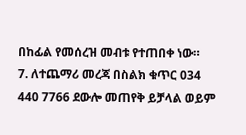በከፊል የመሰረዝ መብቱ የተጠበቀ ነው።
7. ለተጨማሪ መረጃ በስልክ ቁጥር 034 440 7766 ደውሎ መጠየቅ ይቻላል ወይም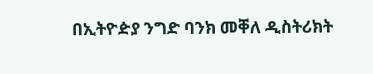በኢትዮዽያ ንግድ ባንክ መቐለ ዲስትሪክት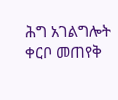ሕግ አገልግሎት ቀርቦ መጠየቅ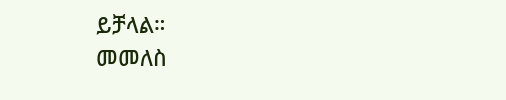ይቻላል።
መመለስ